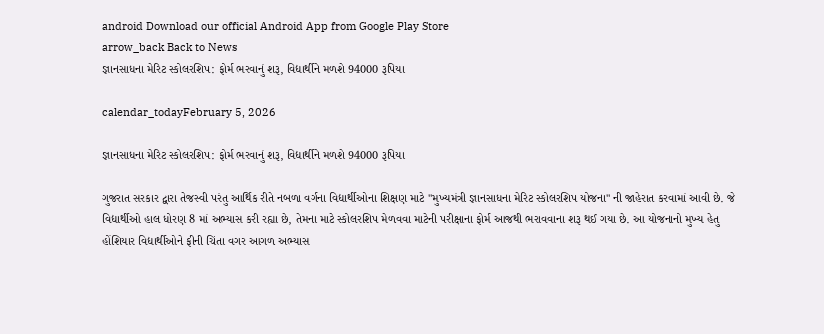android Download our official Android App from Google Play Store
arrow_back Back to News
જ્ઞાનસાધના મેરિટ સ્કોલરશિપ: ફોર્મ ભરવાનું શરૂ, વિદ્યાર્થીને મળશે 94000 રૂપિયા

calendar_todayFebruary 5, 2026

જ્ઞાનસાધના મેરિટ સ્કોલરશિપ: ફોર્મ ભરવાનું શરૂ, વિદ્યાર્થીને મળશે 94000 રૂપિયા

ગુજરાત સરકાર દ્વારા તેજસ્વી પરંતુ આર્થિક રીતે નબળા વર્ગના વિદ્યાર્થીઓના શિક્ષણ માટે "મુખ્યમંત્રી જ્ઞાનસાધના મેરિટ સ્કોલરશિપ યોજના" ની જાહેરાત કરવામાં આવી છે. જે વિદ્યાર્થીઓ હાલ ધોરણ 8 માં અભ્યાસ કરી રહ્યા છે, તેમના માટે સ્કોલરશિપ મેળવવા માટેની પરીક્ષાના ફોર્મ આજથી ભરાવવાના શરૂ થઈ ગયા છે. આ યોજનાનો મુખ્ય હેતુ હોંશિયાર વિદ્યાર્થીઓને ફીની ચિંતા વગર આગળ અભ્યાસ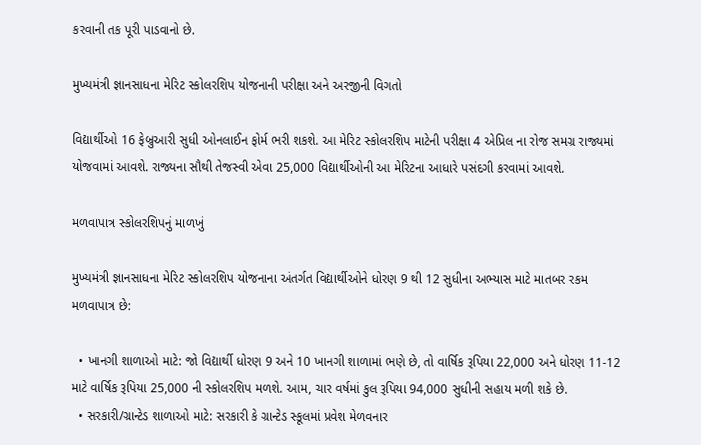કરવાની તક પૂરી પાડવાનો છે.

મુખ્યમંત્રી જ્ઞાનસાધના મેરિટ સ્કોલરશિપ યોજનાની પરીક્ષા અને અરજીની વિગતો

વિદ્યાર્થીઓ 16 ફેબ્રુઆરી સુધી ઓનલાઈન ફોર્મ ભરી શકશે. આ મેરિટ સ્કોલરશિપ માટેની પરીક્ષા 4 એપ્રિલ ના રોજ સમગ્ર રાજ્યમાં યોજવામાં આવશે. રાજ્યના સૌથી તેજસ્વી એવા 25,000 વિદ્યાર્થીઓની આ મેરિટના આધારે પસંદગી કરવામાં આવશે.

મળવાપાત્ર સ્કોલરશિપનું માળખું

મુખ્યમંત્રી જ્ઞાનસાધના મેરિટ સ્કોલરશિપ યોજનાના અંતર્ગત વિદ્યાર્થીઓને ધોરણ 9 થી 12 સુધીના અભ્યાસ માટે માતબર રકમ મળવાપાત્ર છે:

  • ખાનગી શાળાઓ માટે: જો વિદ્યાર્થી ધોરણ 9 અને 10 ખાનગી શાળામાં ભણે છે, તો વાર્ષિક રૂપિયા 22,000 અને ધોરણ 11-12 માટે વાર્ષિક રૂપિયા 25,000 ની સ્કોલરશિપ મળશે. આમ, ચાર વર્ષમાં કુલ રૂપિયા 94,000 સુધીની સહાય મળી શકે છે.
  • સરકારી/ગ્રાન્ટેડ શાળાઓ માટે: સરકારી કે ગ્રાન્ટેડ સ્કૂલમાં પ્રવેશ મેળવનાર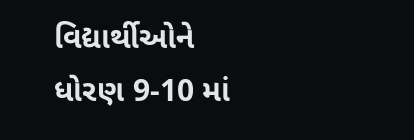વિદ્યાર્થીઓને ધોરણ 9-10 માં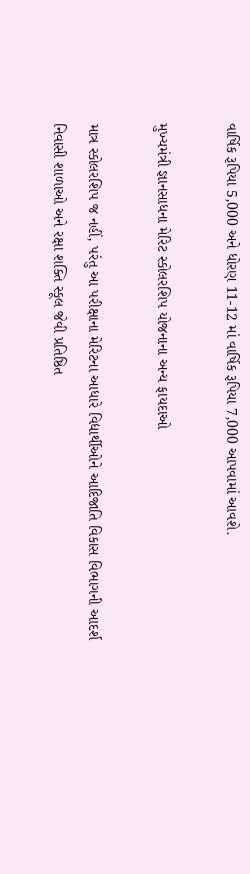વાર્ષિક રૂપિયા 5,000 અને ધોરણ 11-12 માં વાર્ષિક રૂપિયા 7,000 આપવામાં આવશે.

મુખ્યમંત્રી જ્ઞાનસાધના મેરિટ સ્કોલરશિપ યોજનાના અન્ય ફાયદાઓ

માત્ર સ્કોલરશિપ જ નહીં, પરંતુ આ પરીક્ષાના મેરિટના આધારે વિદ્યાર્થીઓને આદિજાતિ વિકાસ વિભાગની આદર્શ નિવાસી શાળાઓ અને રક્ષા શક્તિ સ્કૂલ જેવી પ્રતિષ્ઠિત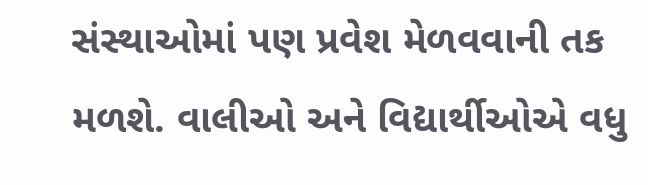સંસ્થાઓમાં પણ પ્રવેશ મેળવવાની તક મળશે. વાલીઓ અને વિદ્યાર્થીઓએ વધુ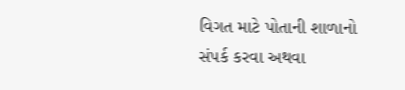વિગત માટે પોતાની શાળાનો સંપર્ક કરવા અથવા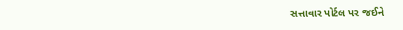સત્તાવાર પોર્ટલ પર જઈને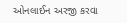ઓનલાઈન અરજી કરવા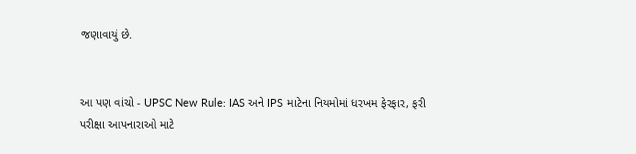જણાવાયું છે.


આ પણ વાંચો - UPSC New Rule: IAS અને IPS માટેના નિયમોમાં ધરખમ ફેરફાર, ફરી પરીક્ષા આપનારાઓ માટે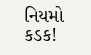નિયમો કડક!